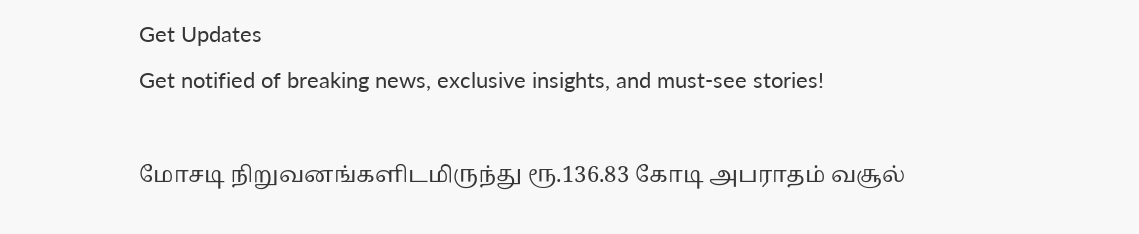Get Updates
Get notified of breaking news, exclusive insights, and must-see stories!

மோசடி நிறுவனங்களிடமிருந்து ரூ.136.83 கோடி அபராதம் வசூல்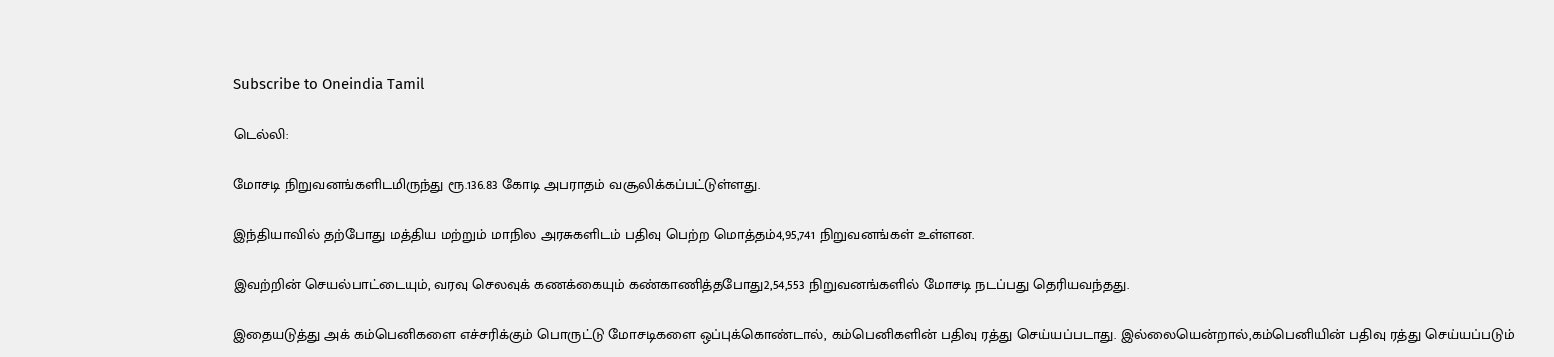Subscribe to Oneindia Tamil

டெல்லி:

மோசடி நிறுவனங்களிடமிருந்து ரூ.136.83 கோடி அபராதம் வசூலிக்கப்பட்டுள்ளது.

இந்தியாவில் தற்போது மத்திய மற்றும் மாநில அரசுகளிடம் பதிவு பெற்ற மொத்தம்4,95,741 நிறுவனங்கள் உள்ளன.

இவற்றின் செயல்பாட்டையும், வரவு செலவுக் கணக்கையும் கண்காணித்தபோது2,54,553 நிறுவனங்களில் மோசடி நடப்பது தெரியவந்தது.

இதையடுத்து அக் கம்பெனிகளை எச்சரிக்கும் பொருட்டு மோசடிகளை ஒப்புக்கொண்டால், கம்பெனிகளின் பதிவு ரத்து செய்யப்படாது. இல்லையென்றால்,கம்பெனியின் பதிவு ரத்து செய்யப்படும்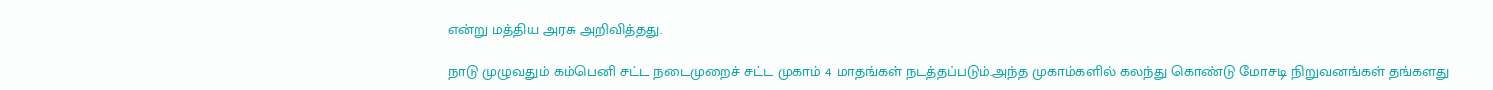என்று மத்திய அரசு அறிவித்தது.

நாடு முழுவதும் கம்பெனி சட்ட நடைமுறைச் சட்ட முகாம் 4 மாதங்கள் நடத்தப்படும்.அந்த முகாம்களில் கலந்து கொண்டு மோசடி நிறுவனங்கள் தங்களது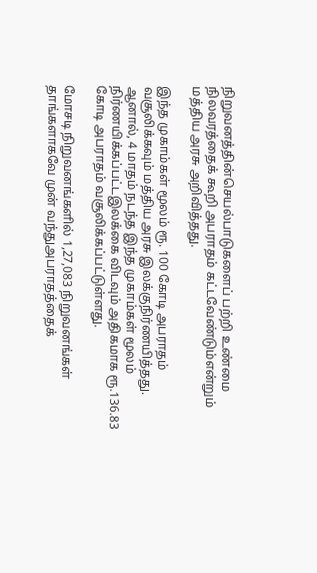நிறுவனத்தின்செயல்பாடுகளைப் பற்றி உண்மை நிலவரத்தைக் கூறி அபராதம் கட்டவேண்டும்என்றும் மத்திய அரசு அறிவித்தது.

இந்த முகாம்கள் மூலம் ரூ. 100 கோடி அபராதம் வசூலிக்கவும் மத்திய அரசு இலக்குநிர்ணயித்தது. ஆனால், 4 மாதம் நடந்த இந்த முகாம்கள் மூலம் நிர்ணயிக்கப்பட்டஇலக்கை விடவும் அதிகமாக ரூ.136.83 கோடி அபராதம் வசூலிக்கப்பட்டுள்ளது.

மோசடி நிறுவனங்களில் 1,27,083 நிறுவனங்கள் தாங்களாகவே முன் வந்துஅபராதத்தைக்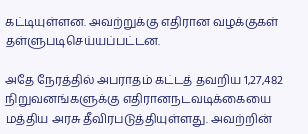கட்டியுள்ளன. அவற்றுக்கு எதிரான வழக்குகள் தள்ளுபடிசெய்யப்பட்டன.

அதே நேரத்தில் அபராதம் கட்டத் தவறிய 1,27,482 நிறுவனங்களுக்கு எதிரானநடவடிக்கையை மத்திய அரசு தீவிரபடுத்தியுள்ளது. அவற்றின்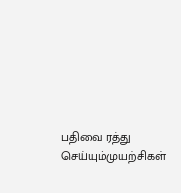பதிவை ரத்து செய்யும்முயற்சிகள்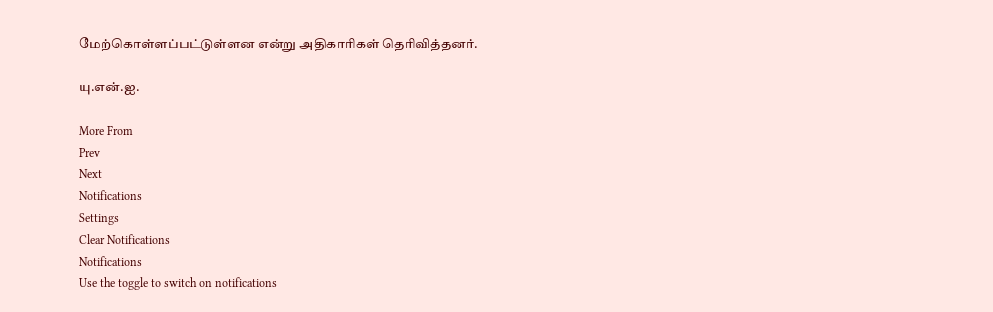மேற்கொள்ளப்பட்டுள்ளன என்று அதிகாரிகள் தெரிவித்தனர்.

யு.என்.ஐ.

More From
Prev
Next
Notifications
Settings
Clear Notifications
Notifications
Use the toggle to switch on notifications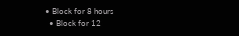• Block for 8 hours
  • Block for 12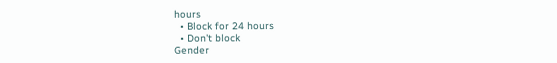hours
  • Block for 24 hours
  • Don't block
Gender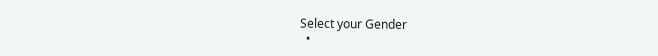Select your Gender
  •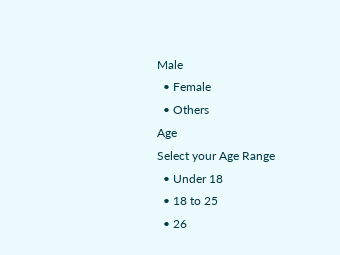Male
  • Female
  • Others
Age
Select your Age Range
  • Under 18
  • 18 to 25
  • 26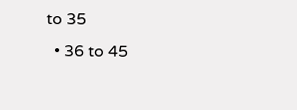to 35
  • 36 to 45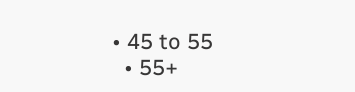• 45 to 55
  • 55+